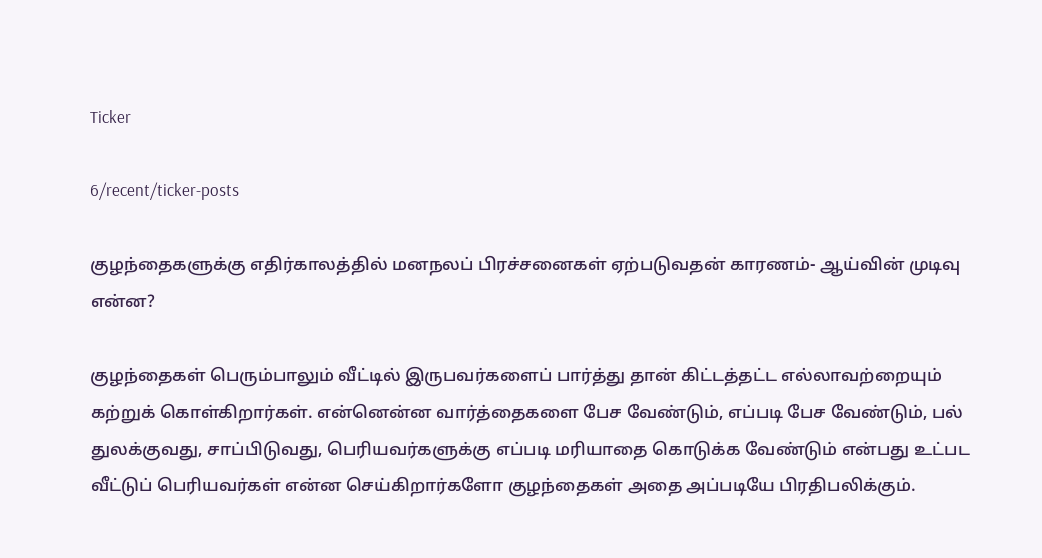Ticker

6/recent/ticker-posts

குழந்தைகளுக்கு எதிர்காலத்தில் மனநலப் பிரச்சனைகள் ஏற்படுவதன் காரணம்- ஆய்வின் முடிவு என்ன?

குழந்தைகள் பெரும்பாலும் வீட்டில் இருபவர்களைப் பார்த்து தான் கிட்டத்தட்ட எல்லாவற்றையும் கற்றுக் கொள்கிறார்கள். என்னென்ன வார்த்தைகளை பேச வேண்டும், எப்படி பேச வேண்டும், பல் துலக்குவது, சாப்பிடுவது, பெரியவர்களுக்கு எப்படி மரியாதை கொடுக்க வேண்டும் என்பது உட்பட வீட்டுப் பெரியவர்கள் என்ன செய்கிறார்களோ குழந்தைகள் அதை அப்படியே பிரதிபலிக்கும்.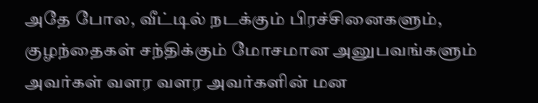அதே போல, வீட்டில் நடக்கும் பிரச்சினைகளும், குழந்தைகள் சந்திக்கும் மோசமான அனுபவங்களும் அவர்கள் வளர வளர அவர்களின் மன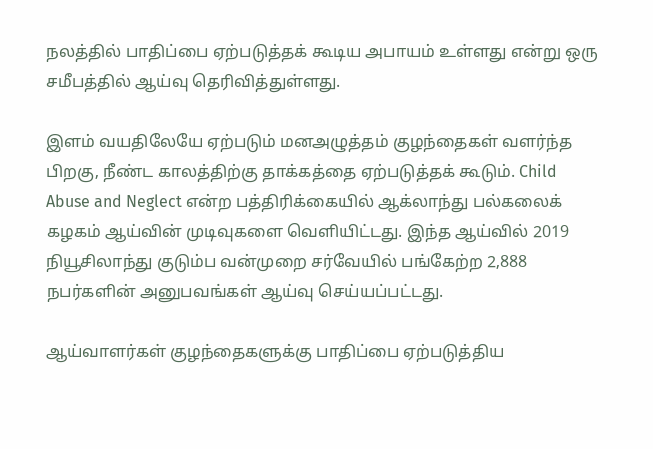நலத்தில் பாதிப்பை ஏற்படுத்தக் கூடிய அபாயம் உள்ளது என்று ஒரு சமீபத்தில் ஆய்வு தெரிவித்துள்ளது.

இளம் வயதிலேயே ஏற்படும் மனஅழுத்தம் குழந்தைகள் வளர்ந்த பிறகு, நீண்ட காலத்திற்கு தாக்கத்தை ஏற்படுத்தக் கூடும். Child Abuse and Neglect என்ற பத்திரிக்கையில் ஆக்லாந்து பல்கலைக் கழகம் ஆய்வின் முடிவுகளை வெளியிட்டது. இந்த ஆய்வில் 2019 நியூசிலாந்து குடும்ப வன்முறை சர்வேயில் பங்கேற்ற 2,888 நபர்களின் அனுபவங்கள் ஆய்வு செய்யப்பட்டது.

ஆய்வாளர்கள் குழந்தைகளுக்கு பாதிப்பை ஏற்படுத்திய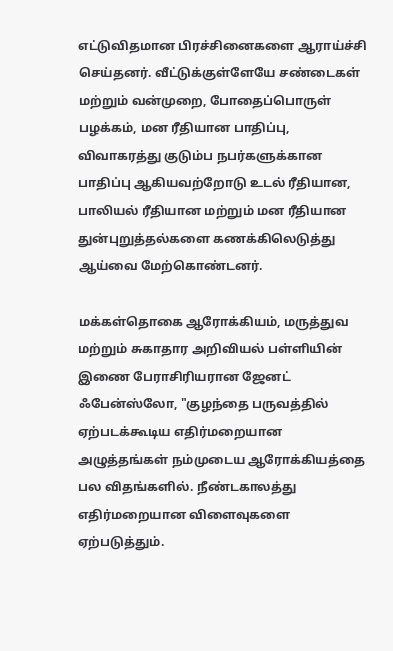எட்டுவிதமான பிரச்சினைகளை ஆராய்ச்சி செய்தனர். வீட்டுக்குள்ளேயே சண்டைகள் மற்றும் வன்முறை, போதைப்பொருள் பழக்கம், மன ரீதியான பாதிப்பு, விவாகரத்து குடும்ப நபர்களுக்கான பாதிப்பு ஆகியவற்றோடு உடல் ரீதியான, பாலியல் ரீதியான மற்றும் மன ரீதியான துன்புறுத்தல்களை கணக்கிலெடுத்து ஆய்வை மேற்கொண்டனர்.

மக்கள்தொகை ஆரோக்கியம், மருத்துவ மற்றும் சுகாதார அறிவியல் பள்ளியின் இணை பேராசிரியரான ஜேனட் ஃபேன்ஸ்லோ, "குழந்தை பருவத்தில் ஏற்படக்கூடிய எதிர்மறையான அழுத்தங்கள் நம்முடைய ஆரோக்கியத்தை பல விதங்களில். நீண்டகாலத்து எதிர்மறையான விளைவுகளை ஏற்படுத்தும்.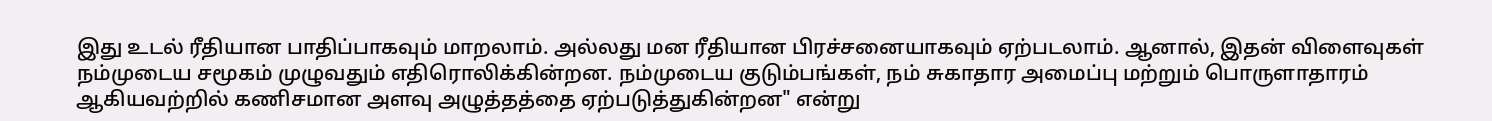இது உடல் ரீதியான பாதிப்பாகவும் மாறலாம். அல்லது மன ரீதியான பிரச்சனையாகவும் ஏற்படலாம். ஆனால், இதன் விளைவுகள் நம்முடைய சமூகம் முழுவதும் எதிரொலிக்கின்றன. நம்முடைய குடும்பங்கள், நம் சுகாதார அமைப்பு மற்றும் பொருளாதாரம் ஆகியவற்றில் கணிசமான அளவு அழுத்தத்தை ஏற்படுத்துகின்றன" என்று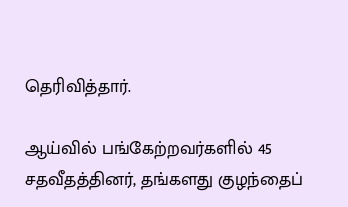தெரிவித்தார்.

ஆய்வில் பங்கேற்றவர்களில் 45 சதவீதத்தினர், தங்களது குழந்தைப்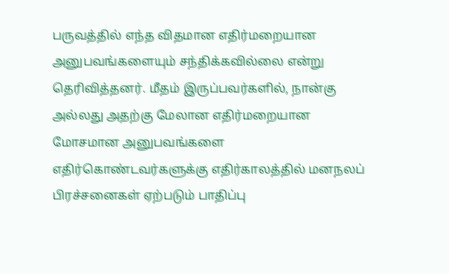பருவத்தில் எந்த விதமான எதிர்மறையான அனுபவங்களையும் சந்திக்கவில்லை என்று தெரிவித்தனர். மீதம் இருப்பவர்களில், நான்கு அல்லது அதற்கு மேலான எதிர்மறையான மோசமான அனுபவங்களை எதிர்கொண்டவர்களுக்கு எதிர்காலத்தில் மனநலப் பிரச்சனைகள் ஏற்படும் பாதிப்பு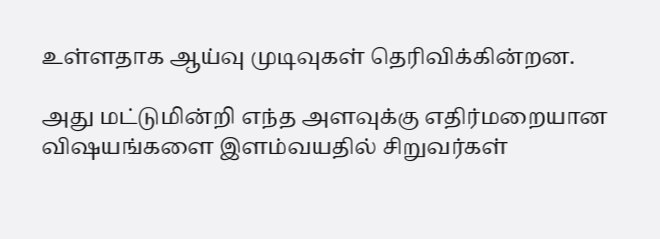உள்ளதாக ஆய்வு முடிவுகள் தெரிவிக்கின்றன.

அது மட்டுமின்றி எந்த அளவுக்கு எதிர்மறையான விஷயங்களை இளம்வயதில் சிறுவர்கள்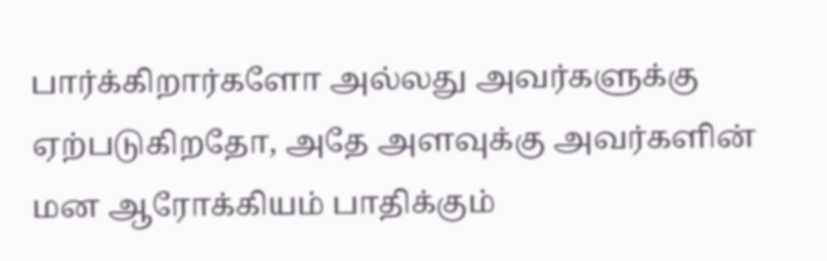பார்க்கிறார்களோ அல்லது அவர்களுக்கு ஏற்படுகிறதோ, அதே அளவுக்கு அவர்களின் மன ஆரோக்கியம் பாதிக்கும்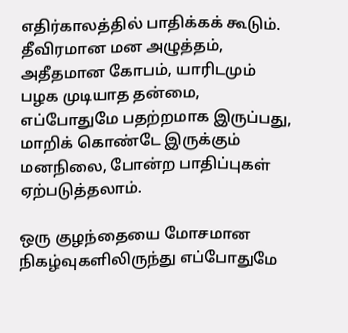எதிர்காலத்தில் பாதிக்கக் கூடும். தீவிரமான மன அழுத்தம், அதீதமான கோபம், யாரிடமும் பழக முடியாத தன்மை, எப்போதுமே பதற்றமாக இருப்பது, மாறிக் கொண்டே இருக்கும் மனநிலை, போன்ற பாதிப்புகள் ஏற்படுத்தலாம்.

ஒரு குழந்தையை மோசமான நிகழ்வுகளிலிருந்து எப்போதுமே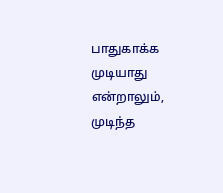பாதுகாக்க முடியாது என்றாலும், முடிந்த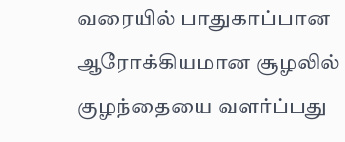வரையில் பாதுகாப்பான ஆரோக்கியமான சூழலில் குழந்தையை வளர்ப்பது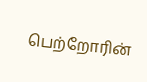பெற்றோரின்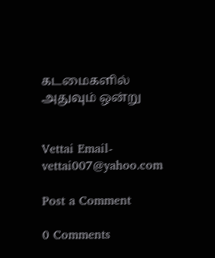கடமைகளில் அதுவும் ஒன்று


Vettai Email-vettai007@yahoo.com

Post a Comment

0 Comments